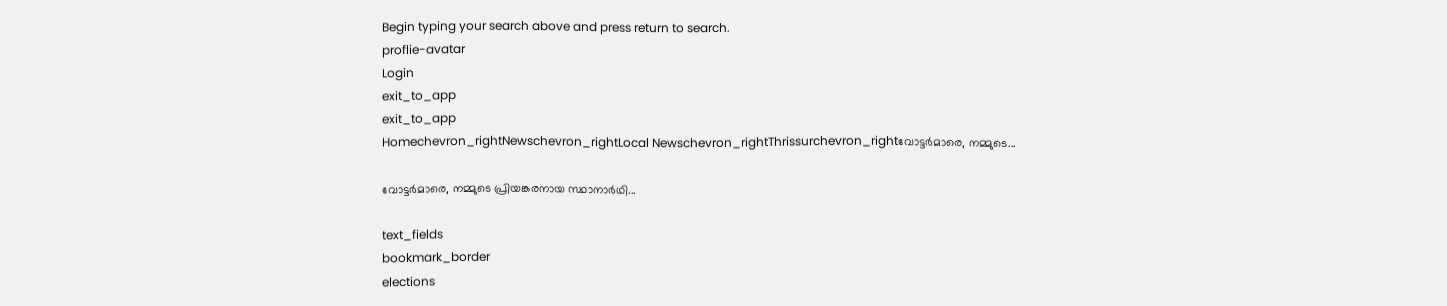Begin typing your search above and press return to search.
proflie-avatar
Login
exit_to_app
exit_to_app
Homechevron_rightNewschevron_rightLocal Newschevron_rightThrissurchevron_rightവോട്ടർമാരെ, നമ്മുടെ...

വോട്ടർമാരെ, നമ്മുടെ പ്രിയങ്കരനായ സ്ഥാനാർഥി...

text_fields
bookmark_border
elections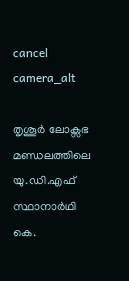cancel
camera_alt

തൃശൂർ ലോക്സഭ മണ്ഡലത്തിലെ യു.ഡി.എഫ് സ്ഥാനാർഥി കെ.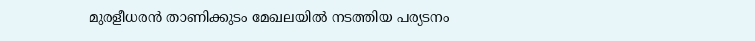മുരളീധരൻ താണിക്കുടം മേഖലയിൽ നടത്തിയ പര്യടനം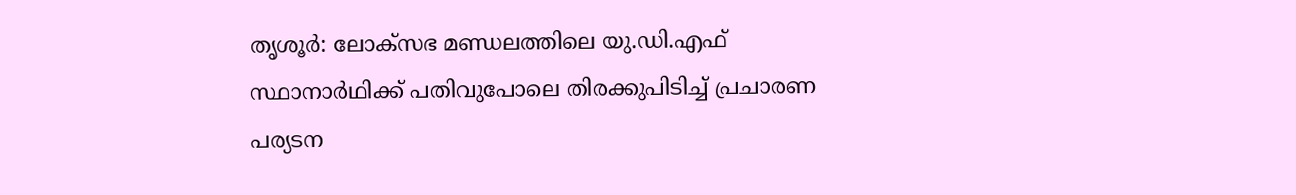തൃശൂർ: ലോക്സഭ മണ്ഡലത്തിലെ യു.ഡി.എഫ് സ്ഥാനാർഥിക്ക് പതിവുപോലെ തിരക്കുപിടിച്ച് പ്രചാരണ പര്യടന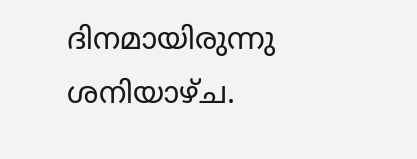ദിനമായിരുന്നു ശനിയാഴ്ച.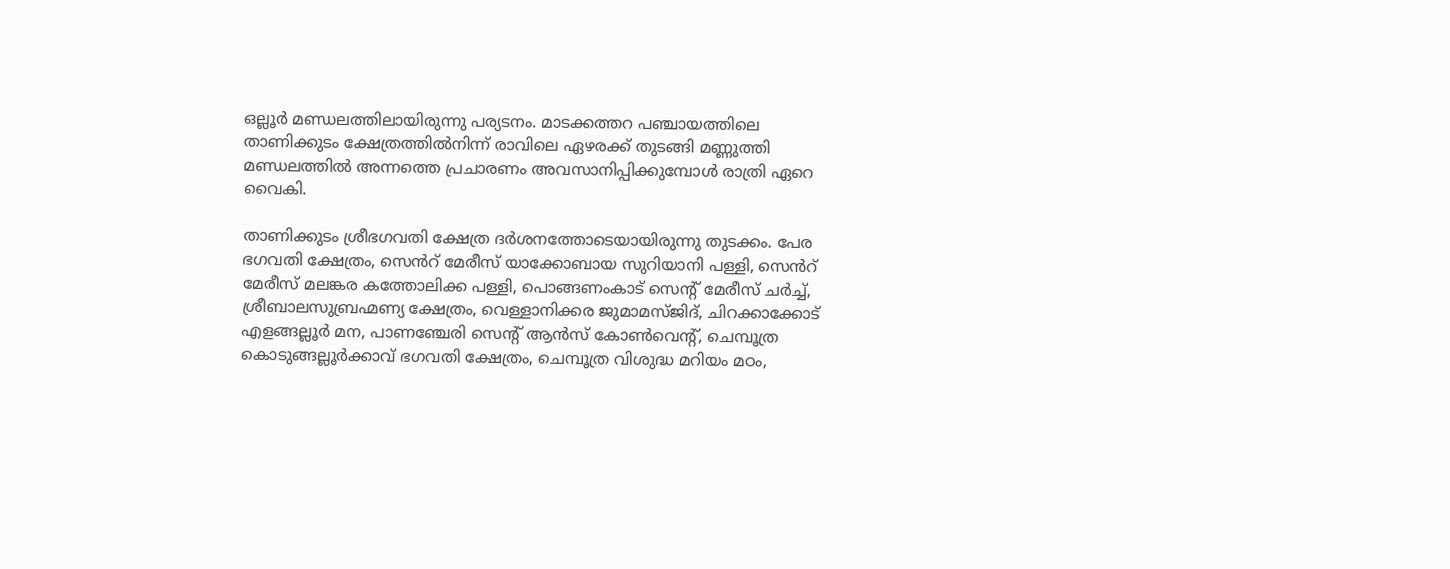ഒല്ലൂർ മണ്ഡലത്തിലായിരുന്നു പര്യടനം. മാടക്കത്തറ പഞ്ചായത്തിലെ താണിക്കുടം ക്ഷേത്രത്തിൽനിന്ന് രാവിലെ ഏഴരക്ക് തുടങ്ങി മണ്ണുത്തി മണ്ഡലത്തിൽ അന്നത്തെ പ്രചാരണം അവസാനിപ്പിക്കുമ്പോൾ രാത്രി ഏറെ വൈകി.

താണിക്കുടം ശ്രീഭഗവതി ക്ഷേത്ര ദർശനത്തോടെയായിരുന്നു തുടക്കം. പേര ഭഗവതി ക്ഷേത്രം, സെൻറ് മേരീസ് യാക്കോബായ സുറിയാനി പള്ളി, സെൻറ് മേരീസ് മലങ്കര കത്തോലിക്ക പള്ളി, പൊങ്ങണംകാട് സെന്‍റ് മേരീസ് ചർച്ച്, ശ്രീബാലസുബ്രഹ്മണ്യ ക്ഷേത്രം, വെള്ളാനിക്കര ജുമാമസ്ജിദ്, ചിറക്കാക്കോട് എളങ്ങല്ലൂർ മന, പാണഞ്ചേരി സെന്‍റ് ആൻസ് കോൺവെന്‍റ്, ചെമ്പൂത്ര കൊടുങ്ങല്ലൂർക്കാവ് ഭഗവതി ക്ഷേത്രം, ചെമ്പൂത്ര വിശുദ്ധ മറിയം മഠം,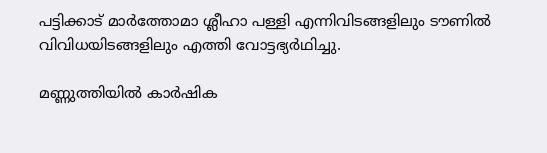പട്ടിക്കാട് മാർത്തോമാ ശ്ലീഹാ പള്ളി എന്നിവിടങ്ങളിലും ടൗണിൽ വിവിധയിടങ്ങളിലും എത്തി വോട്ടഭ്യർഥിച്ചു.

മണ്ണുത്തിയിൽ കാർഷിക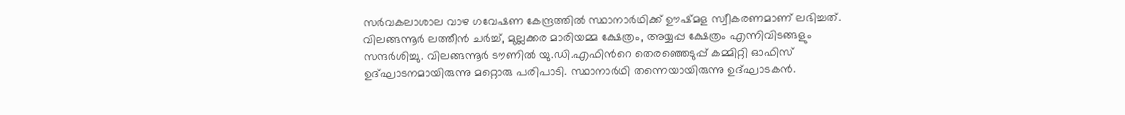സർവകലാശാല വാഴ ഗവേഷണ കേന്ദ്രത്തിൽ സ്ഥാനാർഥിക്ക് ഊഷ്മള സ്വീകരണമാണ് ലഭിച്ചത്. വിലങ്ങന്നൂർ ലത്തീൻ ചർച്ച്, മുല്ലക്കര മാരിയമ്മ ക്ഷേത്രം, അയ്യപ്പ ക്ഷേത്രം എന്നിവിടങ്ങളും സന്ദർശിച്ചു. വിലങ്ങന്നൂർ ടൗണിൽ യു.ഡി.എഫിന്‍റെ തെരഞ്ഞെടുപ്പ് കമ്മിറ്റി ഓഫിസ് ഉദ്ഘാടനമായിരുന്നു മറ്റൊരു പരിപാടി. സ്ഥാനാർഥി തന്നെയായിരുന്നു ഉദ്ഘാടകൻ.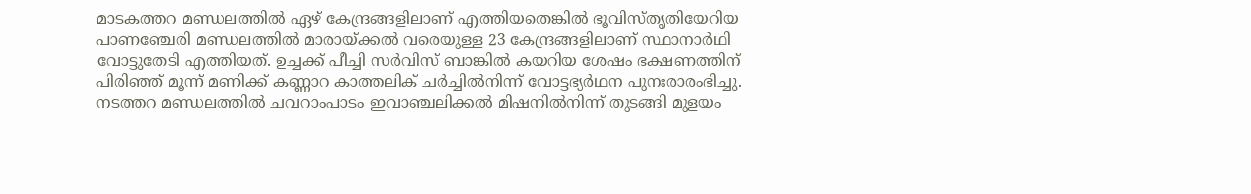മാടകത്തറ മണ്ഡലത്തിൽ ഏഴ് കേന്ദ്രങ്ങളിലാണ് എത്തിയതെങ്കിൽ ഭൂവിസ്തൃതിയേറിയ പാണഞ്ചേരി മണ്ഡലത്തിൽ മാരായ്ക്കൽ വരെയുള്ള 23 കേന്ദ്രങ്ങളിലാണ് സ്ഥാനാർഥി വോട്ടുതേടി എത്തിയത്. ഉച്ചക്ക് പീച്ചി സർവിസ് ബാങ്കിൽ കയറിയ ശേഷം ഭക്ഷണത്തിന് പിരിഞ്ഞ് മൂന്ന് മണിക്ക് കണ്ണാറ കാത്തലിക് ചർച്ചിൽനിന്ന് വോട്ടഭ്യർഥന പുനഃരാരംഭിച്ചു. നടത്തറ മണ്ഡലത്തിൽ ചവറാംപാടം ഇവാഞ്ചലിക്കൽ മിഷനിൽനിന്ന് തുടങ്ങി മുളയം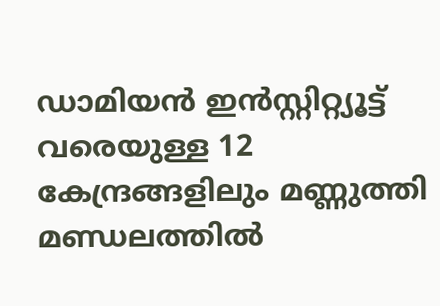ഡാമിയൻ ഇൻസ്റ്റിറ്റ്യൂട്ട് വരെയുള്ള 12 കേന്ദ്രങ്ങളിലും മണ്ണുത്തി മണ്ഡലത്തിൽ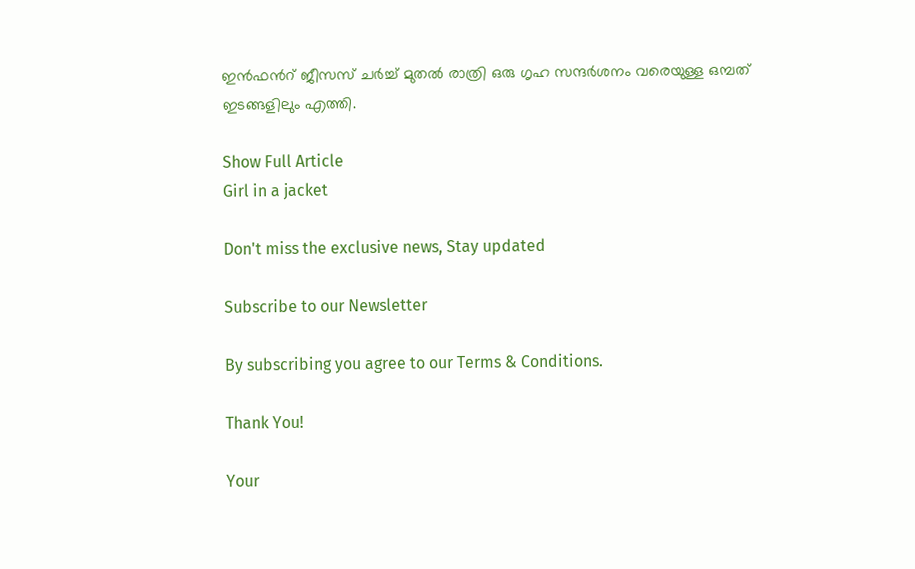ഇൻഫന്‍റ് ജീസസ് ചർച്ച് മുതൽ രാത്രി ഒരു ഗൃഹ സന്ദർശനം വരെയുള്ള ഒമ്പത് ഇടങ്ങളിലും എത്തി.

Show Full Article
Girl in a jacket

Don't miss the exclusive news, Stay updated

Subscribe to our Newsletter

By subscribing you agree to our Terms & Conditions.

Thank You!

Your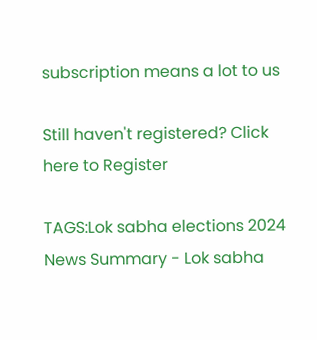subscription means a lot to us

Still haven't registered? Click here to Register

TAGS:Lok sabha elections 2024
News Summary - Lok sabha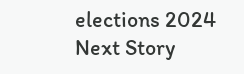elections 2024
Next Story